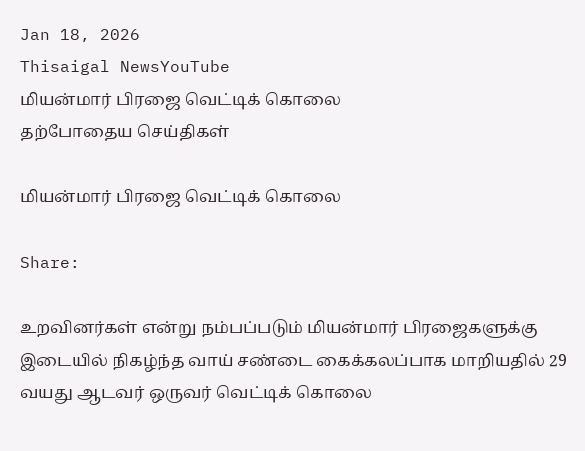Jan 18, 2026
Thisaigal NewsYouTube
மியன்மார் பிரஜை வெட்டிக் கொலை
தற்போதைய செய்திகள்

மியன்மார் பிரஜை வெட்டிக் கொலை

Share:

உறவினர்கள் என்று நம்பப்படும் மியன்மார் பிரஜைகளுக்கு இடையில் நிகழ்ந்த வாய் சண்டை கைக்கலப்பாக மாறியதில் 29 வயது ஆடவர் ஒருவர் வெட்டிக் கொலை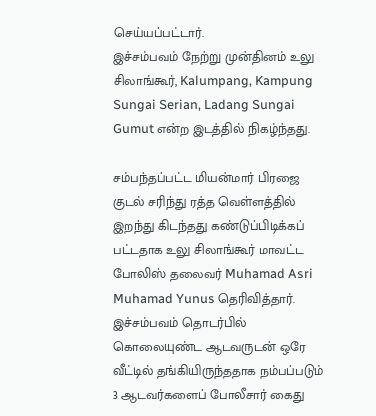செய்யப்பட்டார்.
இச்சம்பவம் நேற்று முன்தினம் உலு சிலாங்கூர், Kalumpang, Kampung Sungai Serian, Ladang Sungai Gumut என்ற இடத்தில் நிகழ்ந்தது.

சம்பந்தப்பட்ட மியன்மார் பிரஜை குடல் சரிந்து ரத்த வெள்ளத்தில் இறந்து கிடந்தது கண்டுப்பிடிக்கப் பட்டதாக உலு சிலாங்கூர் மாவட்ட போலிஸ் தலைவர் Muhamad Asri Muhamad Yunus தெரிவித்தார்.
இச்சம்பவம் தொடர்பில் கொலையுண்ட ஆடவருடன் ஒரே வீட்டில் தங்கியிருந்ததாக நம்பப்படும் 3 ஆடவர்களைப் போலீசார் கைது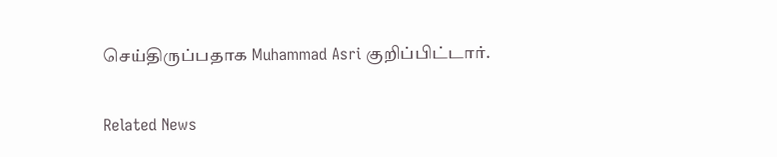செய்திருப்பதாக Muhammad Asri குறிப்பிட்டார்.

Related News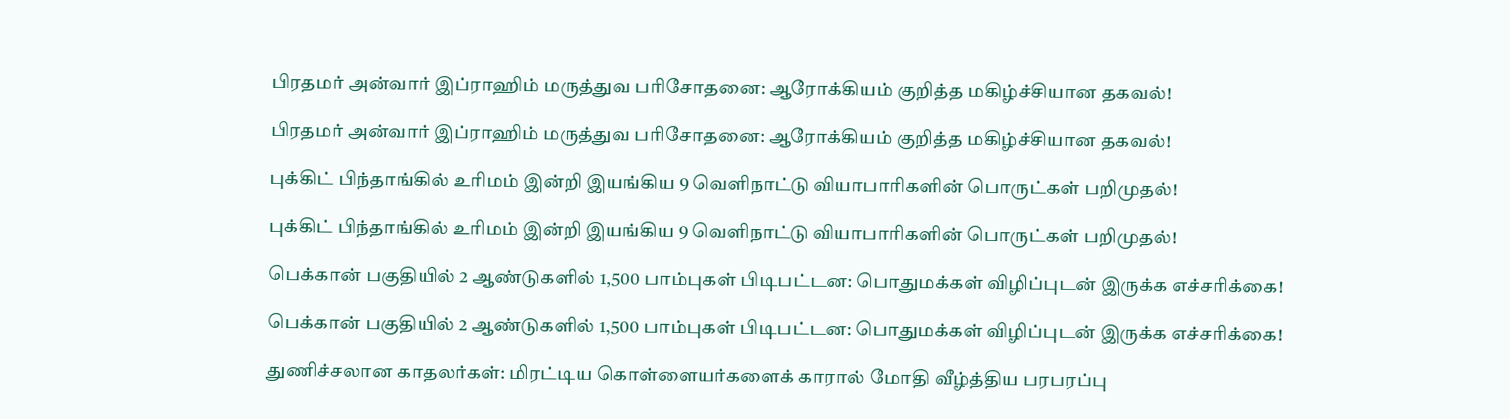பிரதமர் அன்வார் இப்ராஹிம் மருத்துவ பரிசோதனை: ஆரோக்கியம் குறித்த மகிழ்ச்சியான தகவல்!

பிரதமர் அன்வார் இப்ராஹிம் மருத்துவ பரிசோதனை: ஆரோக்கியம் குறித்த மகிழ்ச்சியான தகவல்!

புக்கிட் பிந்தாங்கில் உரிமம் இன்றி இயங்கிய 9 வெளிநாட்டு வியாபாரிகளின் பொருட்கள் பறிமுதல்!

புக்கிட் பிந்தாங்கில் உரிமம் இன்றி இயங்கிய 9 வெளிநாட்டு வியாபாரிகளின் பொருட்கள் பறிமுதல்!

பெக்கான் பகுதியில் 2 ஆண்டுகளில் 1,500 பாம்புகள் பிடிபட்டன: பொதுமக்கள் விழிப்புடன் இருக்க எச்சரிக்கை!

பெக்கான் பகுதியில் 2 ஆண்டுகளில் 1,500 பாம்புகள் பிடிபட்டன: பொதுமக்கள் விழிப்புடன் இருக்க எச்சரிக்கை!

துணிச்சலான காதலர்கள்: மிரட்டிய கொள்ளையர்களைக் காரால் மோதி வீழ்த்திய பரபரப்பு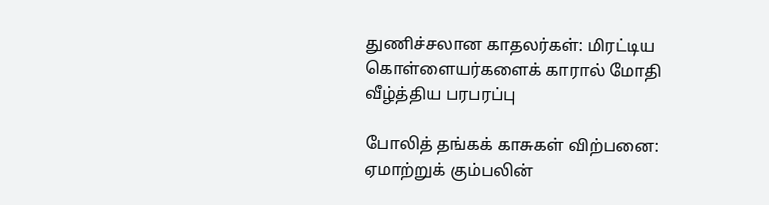துணிச்சலான காதலர்கள்: மிரட்டிய கொள்ளையர்களைக் காரால் மோதி வீழ்த்திய பரபரப்பு

போலித் தங்கக் காசுகள் விற்பனை: ஏமாற்றுக் கும்பலின்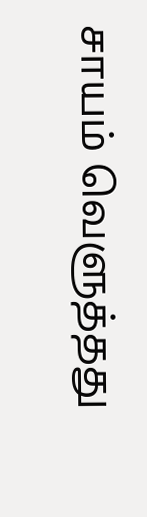சாயம் வெளுத்தது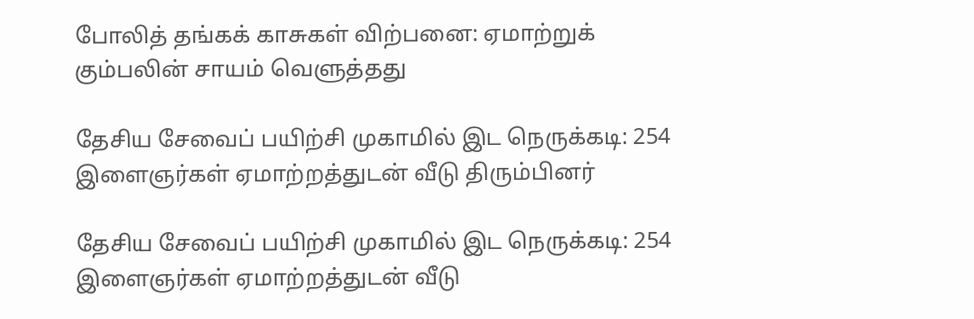போலித் தங்கக் காசுகள் விற்பனை: ஏமாற்றுக் கும்பலின் சாயம் வெளுத்தது

தேசிய சேவைப் பயிற்சி முகாமில் இட நெருக்கடி: 254 இளைஞர்கள் ஏமாற்றத்துடன் வீடு திரும்பினர்

தேசிய சேவைப் பயிற்சி முகாமில் இட நெருக்கடி: 254 இளைஞர்கள் ஏமாற்றத்துடன் வீடு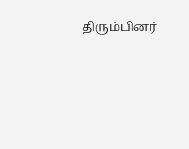திரும்பினர்